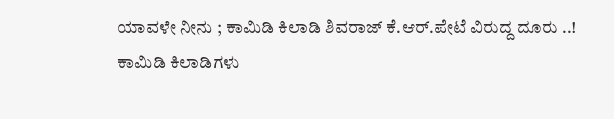ಯಾವಳೇ ನೀನು ; ಕಾಮಿಡಿ ಕಿಲಾಡಿ ಶಿವರಾಜ್ ಕೆ.ಆರ್.ಪೇಟೆ ವಿರುದ್ದ ದೂರು ..!
ಕಾಮಿಡಿ ಕಿಲಾಡಿಗಳು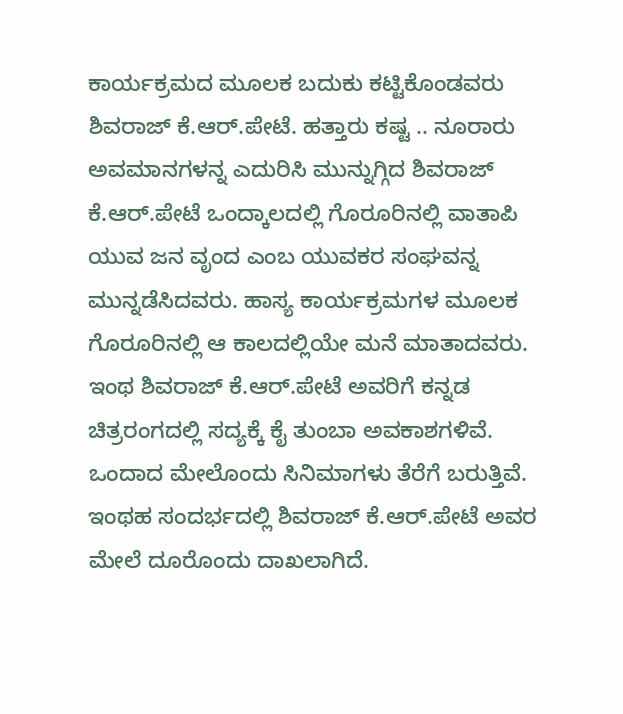ಕಾರ್ಯಕ್ರಮದ ಮೂಲಕ ಬದುಕು ಕಟ್ಟಿಕೊಂಡವರು ಶಿವರಾಜ್ ಕೆ.ಆರ್.ಪೇಟೆ. ಹತ್ತಾರು ಕಷ್ಟ .. ನೂರಾರು ಅವಮಾನಗಳನ್ನ ಎದುರಿಸಿ ಮುನ್ನುಗ್ಗಿದ ಶಿವರಾಜ್ ಕೆ.ಆರ್.ಪೇಟೆ ಒಂದ್ಕಾಲದಲ್ಲಿ ಗೊರೂರಿನಲ್ಲಿ ವಾತಾಪಿ ಯುವ ಜನ ವೃಂದ ಎಂಬ ಯುವಕರ ಸಂಘವನ್ನ ಮುನ್ನಡೆಸಿದವರು. ಹಾಸ್ಯ ಕಾರ್ಯಕ್ರಮಗಳ ಮೂಲಕ ಗೊರೂರಿನಲ್ಲಿ ಆ ಕಾಲದಲ್ಲಿಯೇ ಮನೆ ಮಾತಾದವರು. ಇಂಥ ಶಿವರಾಜ್ ಕೆ.ಆರ್.ಪೇಟೆ ಅವರಿಗೆ ಕನ್ನಡ ಚಿತ್ರರಂಗದಲ್ಲಿ ಸದ್ಯಕ್ಕೆ ಕೈ ತುಂಬಾ ಅವಕಾಶಗಳಿವೆ. ಒಂದಾದ ಮೇಲೊಂದು ಸಿನಿಮಾಗಳು ತೆರೆಗೆ ಬರುತ್ತಿವೆ. ಇಂಥಹ ಸಂದರ್ಭದಲ್ಲಿ ಶಿವರಾಜ್ ಕೆ.ಆರ್.ಪೇಟೆ ಅವರ ಮೇಲೆ ದೂರೊಂದು ದಾಖಲಾಗಿದೆ.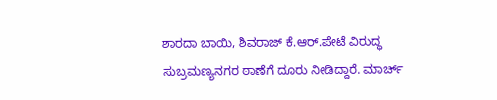ಶಾರದಾ ಬಾಯಿ, ಶಿವರಾಜ್ ಕೆ.ಆರ್.ಪೇಟೆ ವಿರುದ್ಧ ಸುಬ್ರಮಣ್ಯನಗರ ಠಾಣೆಗೆ ದೂರು ನೀಡಿದ್ದಾರೆ. ಮಾರ್ಚ್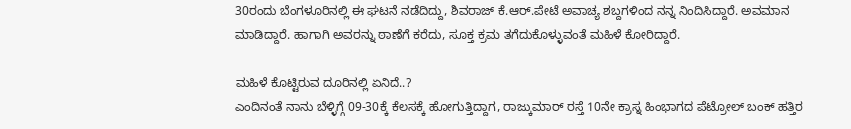30ರಂದು ಬೆಂಗಳೂರಿನಲ್ಲಿ ಈ ಘಟನೆ ನಡೆದಿದ್ದು, ಶಿವರಾಜ್ ಕೆ.ಆರ್.ಪೇಟೆ ಅವಾಚ್ಯ ಶಬ್ದಗಳಿಂದ ನನ್ನ ನಿಂದಿಸಿದ್ದಾರೆ. ಅವಮಾನ ಮಾಡಿದ್ದಾರೆ. ಹಾಗಾಗಿ ಅವರನ್ನು ಠಾಣೆಗೆ ಕರೆದು, ಸೂಕ್ತ ಕ್ರಮ ತಗೆದುಕೊಳ್ಳುವಂತೆ ಮಹಿಳೆ ಕೋರಿದ್ದಾರೆ.

ಮಹಿಳೆ ಕೊಟ್ಟಿರುವ ದೂರಿನಲ್ಲಿ ಏನಿದೆ..?
ಎಂದಿನಂತೆ ನಾನು ಬೆಳ್ಳಿಗ್ಗೆ 09-30ಕ್ಕೆ ಕೆಲಸಕ್ಕೆ ಹೋಗುತ್ತಿದ್ದಾಗ, ರಾಜ್ಕುಮಾರ್ ರಸ್ತೆ 10ನೇ ಕ್ರಾಸ್ನ ಹಿಂಭಾಗದ ಪೆಟ್ರೋಲ್ ಬಂಕ್ ಹತ್ತಿರ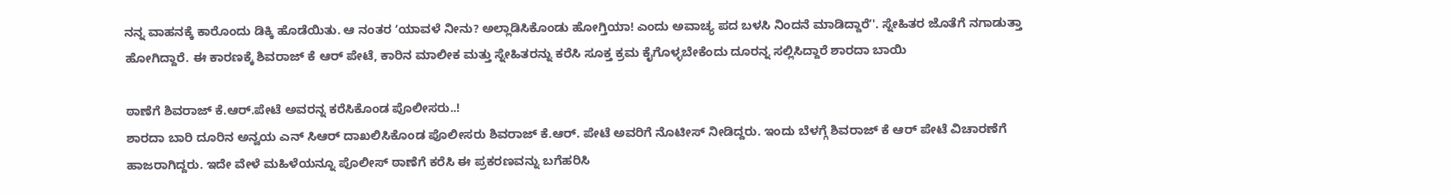ನನ್ನ ವಾಹನಕ್ಕೆ ಕಾರೊಂದು ಡಿಕ್ಕಿ ಹೊಡೆಯಿತು. ಆ ನಂತರ ʻಯಾವಳೆ ನೀನು? ಅಲ್ಲಾಡಿಸಿಕೊಂಡು ಹೋಗ್ತಿಯಾ! ಎಂದು ಅವಾಚ್ಯ ಪದ ಬಳಸಿ ನಿಂದನೆ ಮಾಡಿದ್ದಾರೆʼ'. ಸ್ನೇಹಿತರ ಜೊತೆಗೆ ನಗಾಡುತ್ತಾ ಹೋಗಿದ್ದಾರೆ. ಈ ಕಾರಣಕ್ಕೆ ಶಿವರಾಜ್ ಕೆ ಆರ್ ಪೇಟೆ, ಕಾರಿನ ಮಾಲೀಕ ಮತ್ತು ಸ್ನೇಹಿತರನ್ನು ಕರೆಸಿ ಸೂಕ್ತ ಕ್ರಮ ಕೈಗೊಳ್ಳಬೇಕೆಂದು ದೂರನ್ನ ಸಲ್ಲಿಸಿದ್ದಾರೆ ಶಾರದಾ ಬಾಯಿ

ಠಾಣೆಗೆ ಶಿವರಾಜ್ ಕೆ.ಆರ್.ಪೇಟೆ ಅವರನ್ನ ಕರೆಸಿಕೊಂಡ ಪೊಲೀಸರು..!
ಶಾರದಾ ಬಾರಿ ದೂರಿನ ಅನ್ವಯ ಎನ್ ಸಿಆರ್ ದಾಖಲಿಸಿಕೊಂಡ ಪೊಲೀಸರು ಶಿವರಾಜ್ ಕೆ.ಆರ್. ಪೇಟೆ ಅವರಿಗೆ ನೊಟೀಸ್ ನೀಡಿದ್ದರು. ಇಂದು ಬೆಳಗ್ಗೆ ಶಿವರಾಜ್ ಕೆ ಆರ್ ಪೇಟೆ ವಿಚಾರಣೆಗೆ ಹಾಜರಾಗಿದ್ದರು. ಇದೇ ವೇಳೆ ಮಹಿಳೆಯನ್ನೂ ಪೊಲೀಸ್ ಠಾಣೆಗೆ ಕರೆಸಿ ಈ ಪ್ರಕರಣವನ್ನು ಬಗೆಹರಿಸಿ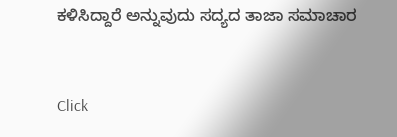ಕಳಿಸಿದ್ದಾರೆ ಅನ್ನುವುದು ಸದ್ಯದ ತಾಜಾ ಸಮಾಚಾರ


Click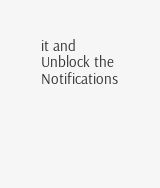it and Unblock the Notifications